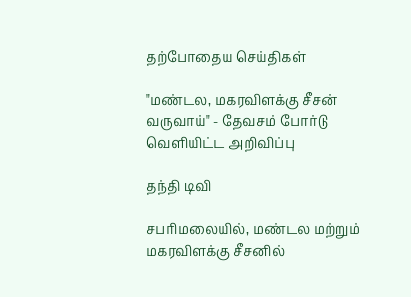தற்போதைய செய்திகள்

"மண்டல, மகரவிளக்கு சீசன் வருவாய்" - தேவசம் போர்டு வெளியிட்ட அறிவிப்பு

தந்தி டிவி

சபரிமலையில், மண்டல மற்றும் மகரவிளக்கு சீசனில்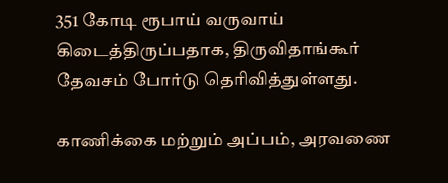351 கோடி ரூபாய் வருவாய் கிடைத்திருப்பதாக, திருவிதாங்கூர் தேவசம் போர்டு தெரிவித்துள்ளது.

காணிக்கை மற்றும் அப்பம், அரவணை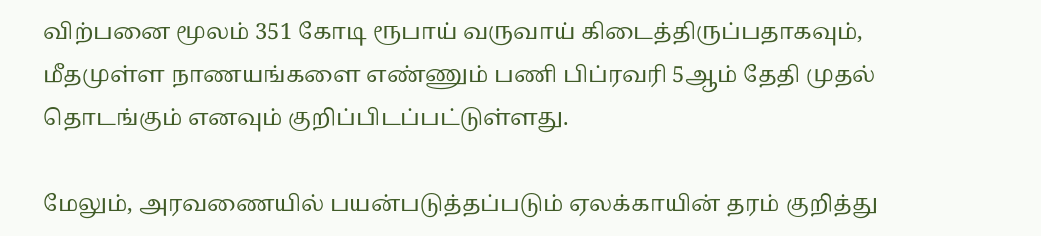விற்பனை மூலம் 351 கோடி ரூபாய் வருவாய் கிடைத்திருப்பதாகவும், மீதமுள்ள நாணயங்களை எண்ணும் பணி பிப்ரவரி 5ஆம் தேதி முதல் தொடங்கும் எனவும் குறிப்பிடப்பட்டுள்ளது.

மேலும், அரவணையில் பயன்படுத்தப்படும் ஏலக்காயின் தரம் குறித்து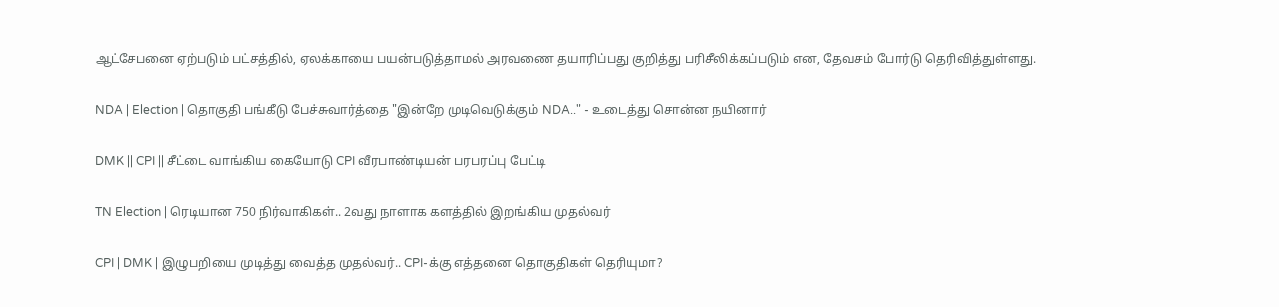ஆட்சேபனை ஏற்படும் பட்சத்தில், ஏலக்காயை பயன்படுத்தாமல் அரவணை தயாரிப்பது குறித்து பரிசீலிக்கப்படும் என, தேவசம் போர்டு தெரிவித்துள்ளது.

NDA | Election | தொகுதி பங்கீடு பேச்சுவார்த்தை "இன்றே முடிவெடுக்கும் NDA.." - உடைத்து சொன்ன நயினார்

DMK || CPI || சீட்டை வாங்கிய கையோடு CPI வீரபாண்டியன் பரபரப்பு பேட்டி

TN Election | ரெடியான 750 நிர்வாகிகள்.. 2வது நாளாக களத்தில் இறங்கிய முதல்வர்

CPI | DMK | இழுபறியை முடித்து வைத்த முதல்வர்.. CPI-க்கு எத்தனை தொகுதிகள் தெரியுமா?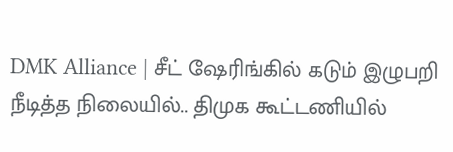DMK Alliance | சீட் ஷேரிங்கில் கடும் இழுபறி நீடித்த நிலையில்.. திமுக கூட்டணியில்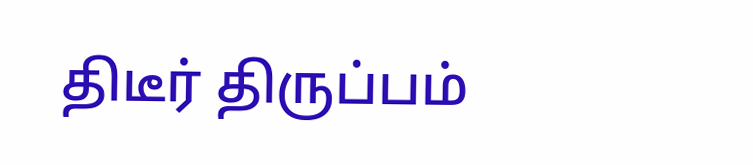திடீர் திருப்பம்